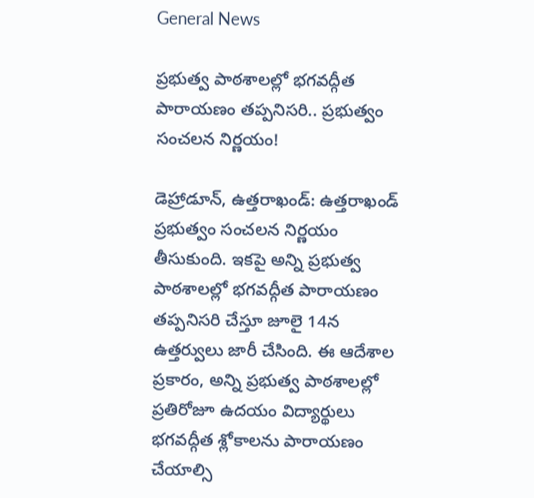General News

ప్రభుత్వ పాఠశాలల్లో భగవద్గీత పారాయణం తప్పనిసరి.. ప్రభుత్వం సంచలన నిర్ణయం!

డెహ్రాడూన్, ఉత్తరాఖండ్: ఉత్తరాఖండ్ ప్రభుత్వం సంచలన నిర్ణయం తీసుకుంది. ఇకపై అన్ని ప్రభుత్వ పాఠశాలల్లో భగవద్గీత పారాయణం తప్పనిసరి చేస్తూ జూలై 14న ఉత్తర్వులు జారీ చేసింది. ఈ ఆదేశాల ప్రకారం, అన్ని ప్రభుత్వ పాఠశాలల్లో ప్రతిరోజూ ఉదయం విద్యార్థులు భగవద్గీత శ్లోకాలను పారాయణం చేయాల్సి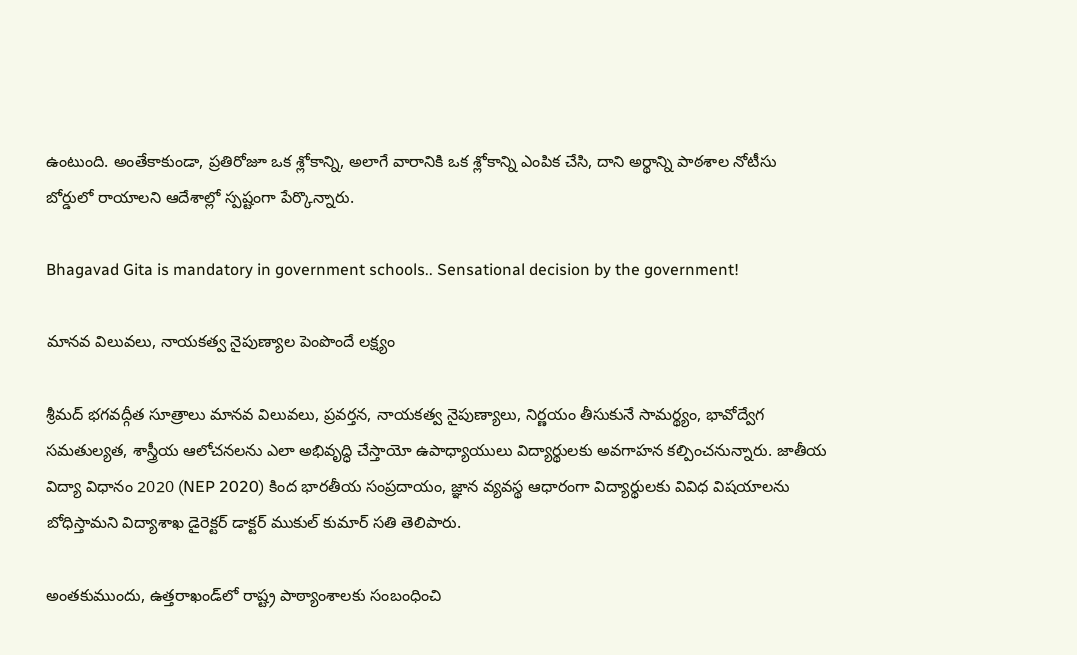ఉంటుంది. అంతేకాకుండా, ప్రతిరోజూ ఒక శ్లోకాన్ని, అలాగే వారానికి ఒక శ్లోకాన్ని ఎంపిక చేసి, దాని అర్థాన్ని పాఠశాల నోటీసు బోర్డులో రాయాలని ఆదేశాల్లో స్పష్టంగా పేర్కొన్నారు.

Bhagavad Gita is mandatory in government schools.. Sensational decision by the government!

మానవ విలువలు, నాయకత్వ నైపుణ్యాల పెంపొందే లక్ష్యం

శ్రీమద్ భగవద్గీత సూత్రాలు మానవ విలువలు, ప్రవర్తన, నాయకత్వ నైపుణ్యాలు, నిర్ణయం తీసుకునే సామర్థ్యం, భావోద్వేగ సమతుల్యత, శాస్త్రీయ ఆలోచనలను ఎలా అభివృద్ధి చేస్తాయో ఉపాధ్యాయులు విద్యార్థులకు అవగాహన కల్పించనున్నారు. జాతీయ విద్యా విధానం 2020 (NEP 2020) కింద భారతీయ సంప్రదాయం, జ్ఞాన వ్యవస్థ ఆధారంగా విద్యార్థులకు వివిధ విషయాలను బోధిస్తామని విద్యాశాఖ డైరెక్టర్ డాక్టర్ ముకుల్ కుమార్ సతి తెలిపారు.

అంతకుముందు, ఉత్తరాఖండ్‌లో రాష్ట్ర పాఠ్యాంశాలకు సంబంధించి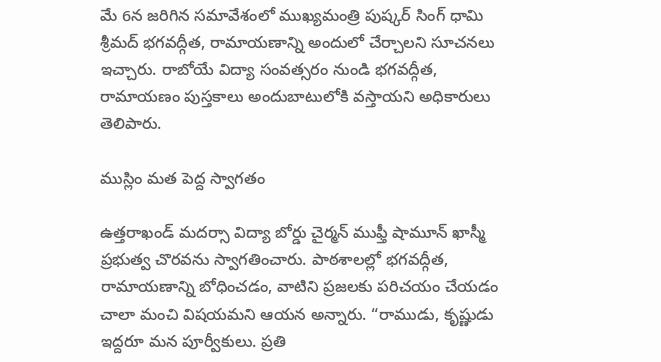మే 6న జరిగిన సమావేశంలో ముఖ్యమంత్రి పుష్కర్ సింగ్ ధామి శ్రీమద్ భగవద్గీత, రామాయణాన్ని అందులో చేర్చాలని సూచనలు ఇచ్చారు. రాబోయే విద్యా సంవత్సరం నుండి భగవద్గీత, రామాయణం పుస్తకాలు అందుబాటులోకి వస్తాయని అధికారులు తెలిపారు.

ముస్లిం మత పెద్ద స్వాగతం

ఉత్తరాఖండ్ మదర్సా విద్యా బోర్డు చైర్మన్ ముఫ్తీ షామూన్ ఖాస్మీ ప్రభుత్వ చొరవను స్వాగతించారు. పాఠశాలల్లో భగవద్గీత, రామాయణాన్ని బోధించడం, వాటిని ప్రజలకు పరిచయం చేయడం చాలా మంచి విషయమని ఆయన అన్నారు. “రాముడు, కృష్ణుడు ఇద్దరూ మన పూర్వీకులు. ప్రతి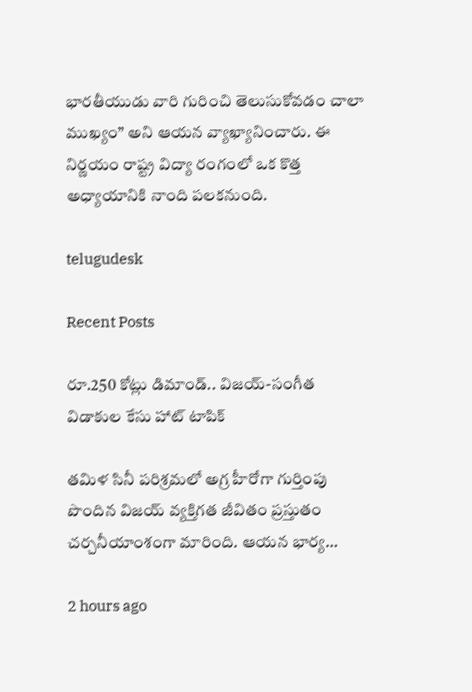భారతీయుడు వారి గురించి తెలుసుకోవడం చాలా ముఖ్యం” అని ఆయన వ్యాఖ్యానించారు. ఈ నిర్ణయం రాష్ట్ర విద్యా రంగంలో ఒక కొత్త అధ్యాయానికి నాంది పలకనుంది.

telugudesk

Recent Posts

రూ.250 కోట్లు డిమాండ్.. విజయ్-సంగీత విడాకుల కేసు హాట్ టాపిక్

తమిళ సినీ పరిశ్రమలో అగ్ర హీరోగా గుర్తింపు పొందిన విజయ్ వ్యక్తిగత జీవితం ప్రస్తుతం చర్చనీయాంశంగా మారింది. ఆయన భార్య…

2 hours ago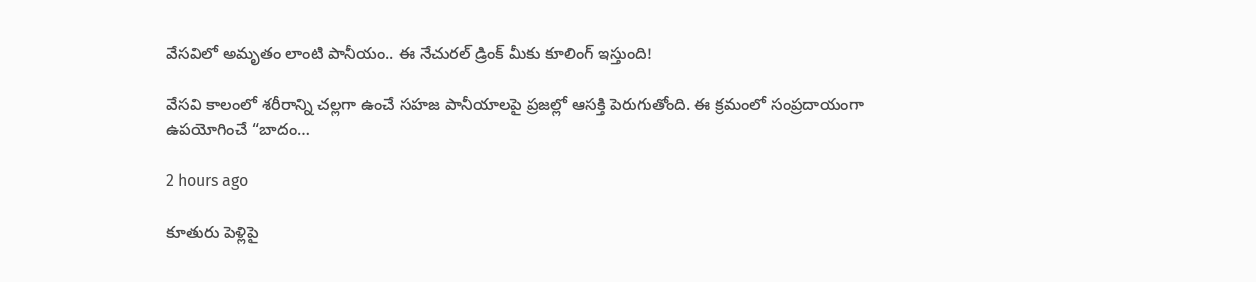వేసవిలో అమృతం లాంటి పానీయం.. ఈ నేచురల్ డ్రింక్ మీకు కూలింగ్ ఇస్తుంది!

వేసవి కాలంలో శరీరాన్ని చల్లగా ఉంచే సహజ పానీయాలపై ప్రజల్లో ఆసక్తి పెరుగుతోంది. ఈ క్రమంలో సంప్రదాయంగా ఉపయోగించే “బాదం…

2 hours ago

కూతురు పెళ్లిపై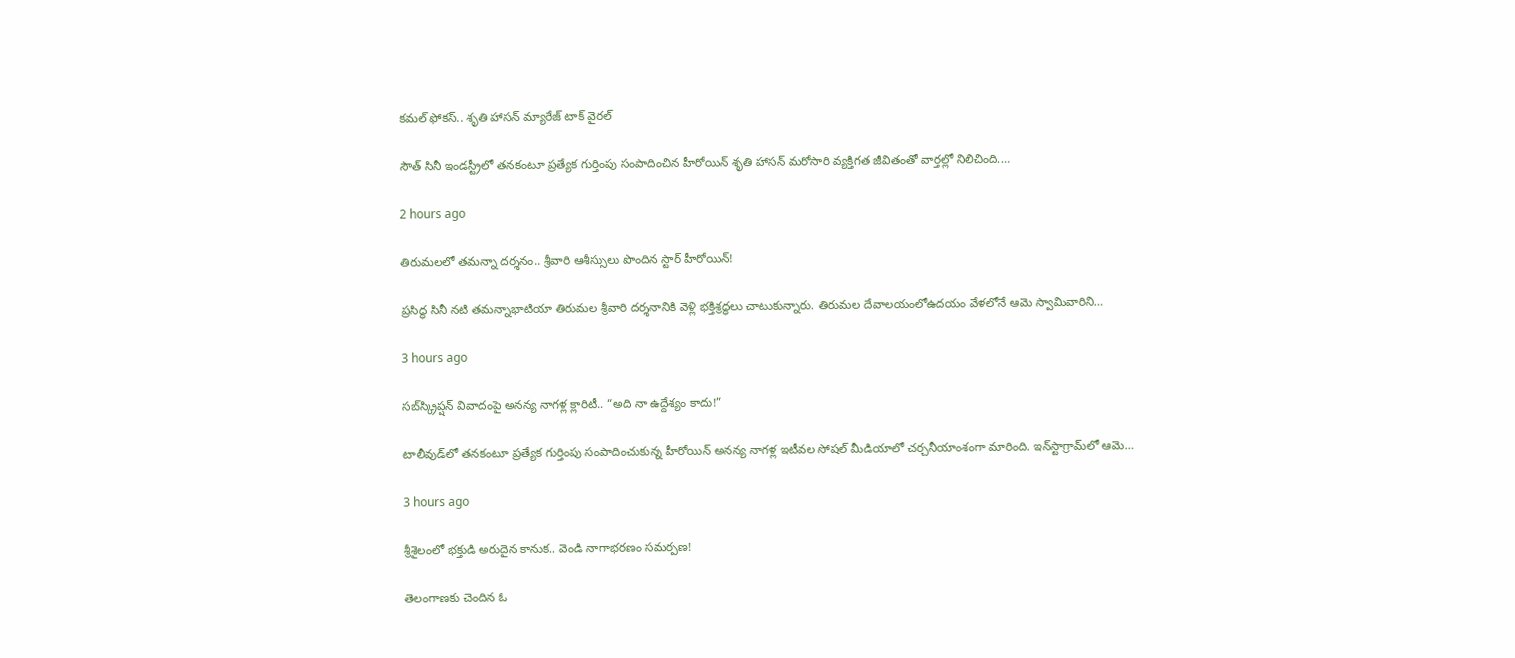కమల్ ఫోకస్.. శృతి హాసన్ మ్యారేజ్ టాక్ వైరల్

సౌత్ సినీ ఇండస్ట్రీలో తనకంటూ ప్రత్యేక గుర్తింపు సంపాదించిన హీరోయిన్ శృతి హాసన్ మరోసారి వ్యక్తిగత జీవితంతో వార్తల్లో నిలిచింది.…

2 hours ago

తిరుమలలో తమన్నా దర్శనం.. శ్రీవారి ఆశీస్సులు పొందిన స్టార్ హీరోయిన్!

ప్రసిద్ధ సినీ నటి తమన్నాభాటియా తిరుమల శ్రీవారి దర్శనానికి వెళ్లి భక్తిశ్రద్ధలు చాటుకున్నారు. తిరుమల దేవాలయంలోఉదయం వేళలోనే ఆమె స్వామివారిని…

3 hours ago

సబ్‌స్క్రిప్షన్ వివాదంపై అనన్య నాగళ్ల క్లారిటీ.. “అది నా ఉద్దేశ్యం కాదు!”

టాలీవుడ్‌లో తనకంటూ ప్రత్యేక గుర్తింపు సంపాదించుకున్న హీరోయిన్ అనన్య నాగళ్ల ఇటీవల సోషల్ మీడియాలో చర్చనీయాంశంగా మారింది. ఇన్‌స్టాగ్రామ్‌లో ఆమె…

3 hours ago

శ్రీశైలంలో భక్తుడి అరుదైన కానుక.. వెండి నాగాభరణం సమర్పణ!

తెలంగాణకు చెందిన ఓ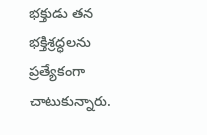భక్తుడు తన భక్తిశ్రద్ధలను ప్రత్యేకంగా చాటుకున్నారు.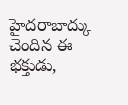హైదరాబాద్కు చెందిన ఈ భక్తుడు,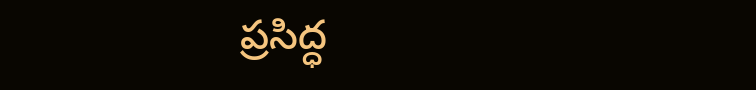ప్రసిద్ధ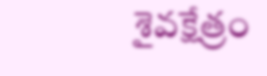శైవక్షేత్రం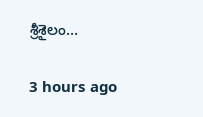శ్రీశైలం…

3 hours ago